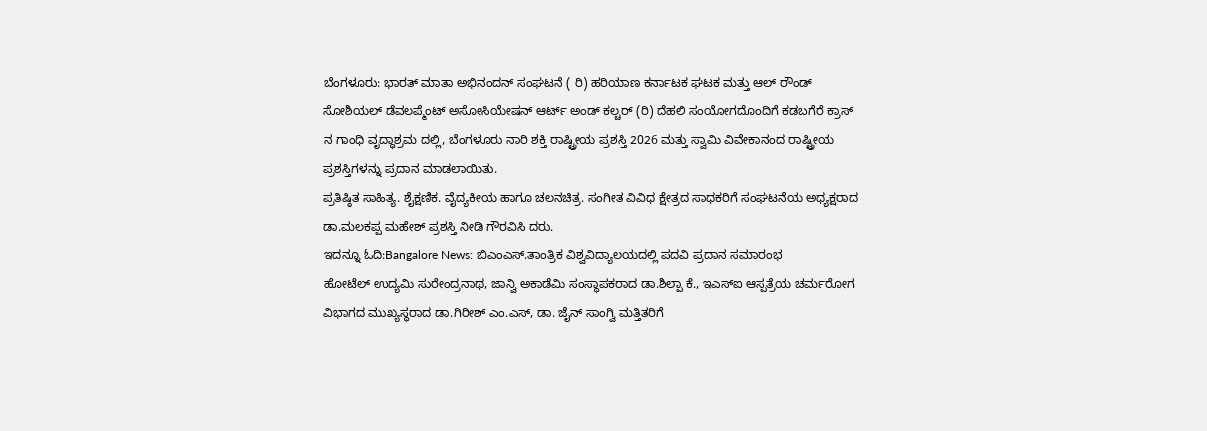ಬೆಂಗಳೂರು: ಭಾರತ್ ಮಾತಾ ಅಭಿನಂದನ್ ಸಂಘಟನೆ ( ರಿ) ಹರಿಯಾಣ ಕರ್ನಾಟಕ ಘಟಕ ಮತ್ತು ಆಲ್ ರೌಂಡ್ ಸೋಶಿಯಲ್ ಡೆವಲಪ್ಮೆಂಟ್ ಅಸೋಸಿಯೇಷನ್ ಆರ್ಟ್ ಅಂಡ್ ಕಲ್ಚರ್ (ರಿ) ದೆಹಲಿ ಸಂಯೋಗದೊಂದಿಗೆ ಕಡಬಗೆರೆ ಕ್ರಾಸ್ ನ ಗಾಂಧಿ ವೃದ್ಧಾಶ್ರಮ ದಲ್ಲಿ, ಬೆಂಗಳೂರು ನಾರಿ ಶಕ್ತಿ ರಾಷ್ಟ್ರೀಯ ಪ್ರಶಸ್ತಿ 2026 ಮತ್ತು ಸ್ವಾಮಿ ವಿವೇಕಾನಂದ ರಾಷ್ಟ್ರೀಯ ಪ್ರಶಸ್ತಿಗಳನ್ನು ಪ್ರದಾನ ಮಾಡಲಾಯಿತು.
ಪ್ರತಿಷ್ಠಿತ ಸಾಹಿತ್ಯ. ಶೈಕ್ಷಣಿಕ. ವೈದ್ಯಕೀಯ ಹಾಗೂ ಚಲನಚಿತ್ರ. ಸಂಗೀತ ವಿವಿಧ ಕ್ಷೇತ್ರದ ಸಾಧಕರಿಗೆ ಸಂಘಟನೆಯ ಅಧ್ಯಕ್ಷರಾದ ಡಾ.ಮಲಕಪ್ಪ ಮಹೇಶ್ ಪ್ರಶಸ್ತಿ ನೀಡಿ ಗೌರವಿಸಿ ದರು.
ಇದನ್ನೂ ಓದಿ:Bangalore News: ಬಿಎಂಎಸ್.ತಾಂತ್ರಿಕ ವಿಶ್ವವಿದ್ಯಾಲಯದಲ್ಲಿ ಪದವಿ ಪ್ರದಾನ ಸಮಾರಂಭ
ಹೋಟೆಲ್ ಉದ್ಯಮಿ ಸುರೇಂದ್ರನಾಥ, ಜಾನ್ವಿ ಅಕಾಡೆಮಿ ಸಂಸ್ಥಾಪಕರಾದ ಡಾ.ಶಿಲ್ಪಾ ಕೆ., ಇಎಸ್ಐ ಆಸ್ಪತ್ರೆಯ ಚರ್ಮರೋಗ ವಿಭಾಗದ ಮುಖ್ಯಸ್ಥರಾದ ಡಾ.ಗಿರೀಶ್ ಎಂ.ಎಸ್, ಡಾ. ಜೈನ್ ಸಾಂಗ್ವಿ ಮತ್ತಿತರಿಗೆ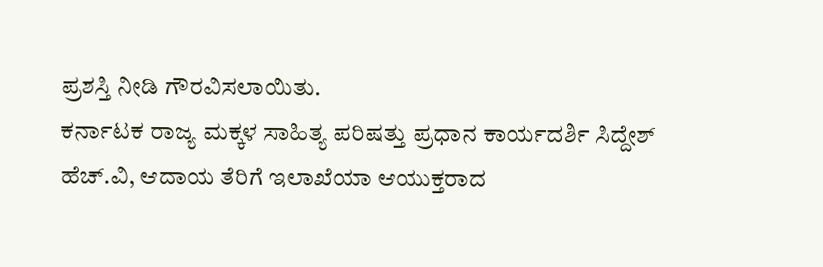ಪ್ರಶಸ್ತಿ ನೀಡಿ ಗೌರವಿಸಲಾಯಿತು.
ಕರ್ನಾಟಕ ರಾಜ್ಯ ಮಕ್ಕಳ ಸಾಹಿತ್ಯ ಪರಿಷತ್ತು ಪ್ರಧಾನ ಕಾರ್ಯದರ್ಶಿ ಸಿದ್ದೇಶ್ ಹೆಚ್.ವಿ, ಆದಾಯ ತೆರಿಗೆ ಇಲಾಖೆಯಾ ಆಯುಕ್ತರಾದ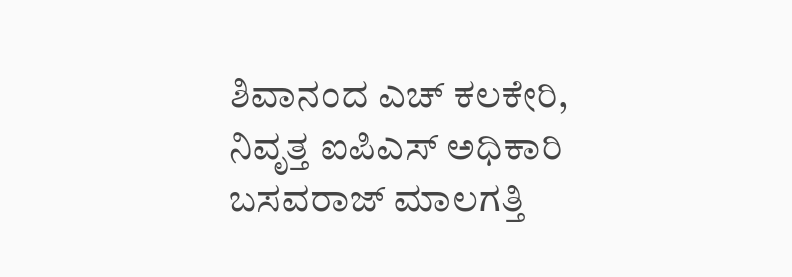ಶಿವಾನಂದ ಎಚ್ ಕಲಕೇರಿ, ನಿವೃತ್ತ ಐಪಿಎಸ್ ಅಧಿಕಾರಿ ಬಸವರಾಜ್ ಮಾಲಗತ್ತಿ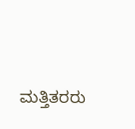ಮತ್ತಿತರರು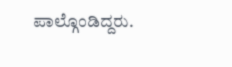ಪಾಲ್ಗೊಂಡಿದ್ದರು.